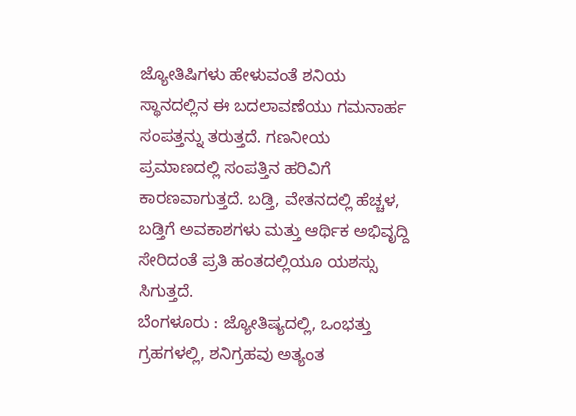ಜ್ಯೋತಿಷಿಗಳು ಹೇಳುವಂತೆ ಶನಿಯ ಸ್ಥಾನದಲ್ಲಿನ ಈ ಬದಲಾವಣೆಯು ಗಮನಾರ್ಹ ಸಂಪತ್ತನ್ನು ತರುತ್ತದೆ. ಗಣನೀಯ ಪ್ರಮಾಣದಲ್ಲಿ ಸಂಪತ್ತಿನ ಹರಿವಿಗೆ ಕಾರಣವಾಗುತ್ತದೆ. ಬಡ್ತಿ, ವೇತನದಲ್ಲಿ ಹೆಚ್ಚಳ, ಬಡ್ತಿಗೆ ಅವಕಾಶಗಳು ಮತ್ತು ಆರ್ಥಿಕ ಅಭಿವೃದ್ದಿ ಸೇರಿದಂತೆ ಪ್ರತಿ ಹಂತದಲ್ಲಿಯೂ ಯಶಸ್ಸು ಸಿಗುತ್ತದೆ.
ಬೆಂಗಳೂರು : ಜ್ಯೋತಿಷ್ಯದಲ್ಲಿ, ಒಂಭತ್ತು ಗ್ರಹಗಳಲ್ಲಿ, ಶನಿಗ್ರಹವು ಅತ್ಯಂತ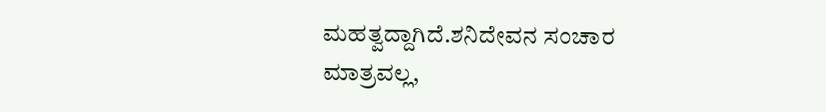ಮಹತ್ವದ್ದಾಗಿದೆ.ಶನಿದೇವನ ಸಂಚಾರ ಮಾತ್ರವಲ್ಲ,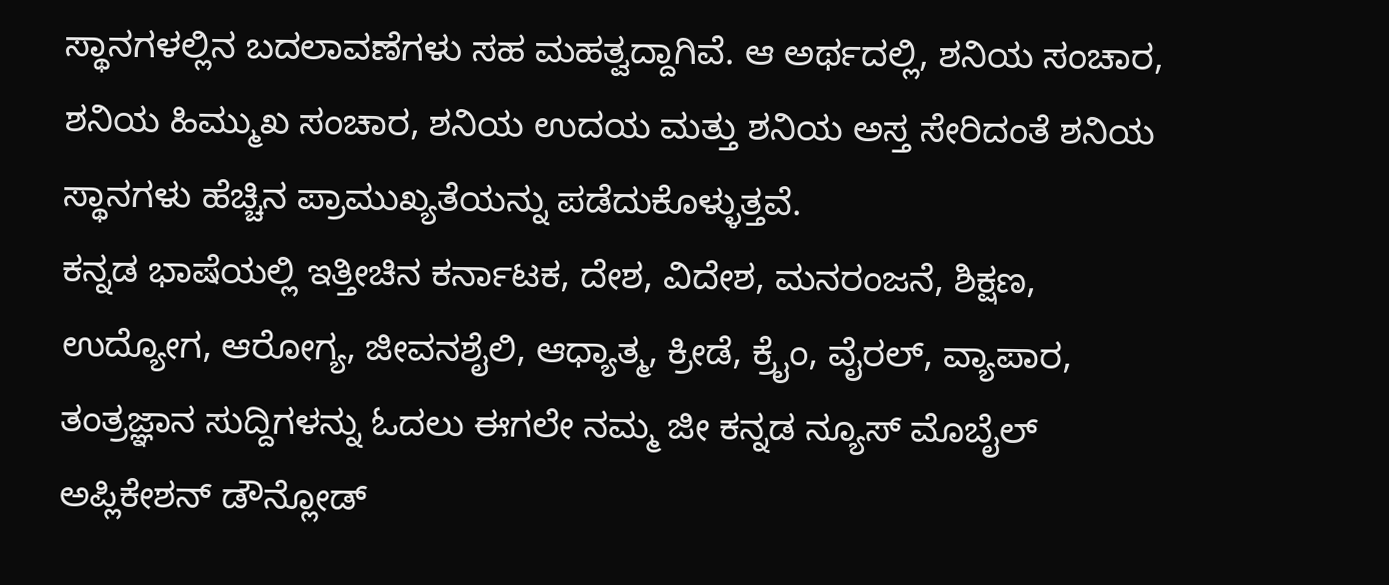ಸ್ಥಾನಗಳಲ್ಲಿನ ಬದಲಾವಣೆಗಳು ಸಹ ಮಹತ್ವದ್ದಾಗಿವೆ. ಆ ಅರ್ಥದಲ್ಲಿ, ಶನಿಯ ಸಂಚಾರ, ಶನಿಯ ಹಿಮ್ಮುಖ ಸಂಚಾರ, ಶನಿಯ ಉದಯ ಮತ್ತು ಶನಿಯ ಅಸ್ತ ಸೇರಿದಂತೆ ಶನಿಯ ಸ್ಥಾನಗಳು ಹೆಚ್ಚಿನ ಪ್ರಾಮುಖ್ಯತೆಯನ್ನು ಪಡೆದುಕೊಳ್ಳುತ್ತವೆ.
ಕನ್ನಡ ಭಾಷೆಯಲ್ಲಿ ಇತ್ತೀಚಿನ ಕರ್ನಾಟಕ, ದೇಶ, ವಿದೇಶ, ಮನರಂಜನೆ, ಶಿಕ್ಷಣ, ಉದ್ಯೋಗ, ಆರೋಗ್ಯ, ಜೀವನಶೈಲಿ, ಆಧ್ಯಾತ್ಮ, ಕ್ರೀಡೆ, ಕ್ರೈಂ, ವೈರಲ್, ವ್ಯಾಪಾರ, ತಂತ್ರಜ್ಞಾನ ಸುದ್ದಿಗಳನ್ನು ಓದಲು ಈಗಲೇ ನಮ್ಮ ಜೀ ಕನ್ನಡ ನ್ಯೂಸ್ ಮೊಬೈಲ್ ಅಪ್ಲಿಕೇಶನ್ ಡೌನ್ಲೋಡ್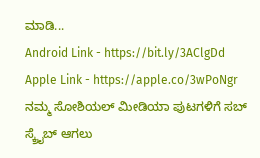ಮಾಡಿ...
Android Link - https://bit.ly/3AClgDd
Apple Link - https://apple.co/3wPoNgr
ನಮ್ಮ ಸೋಶಿಯಲ್ ಮೀಡಿಯಾ ಪುಟಗಳಿಗೆ ಸಬ್ ಸ್ಕ್ರೈಬ್ ಆಗಲು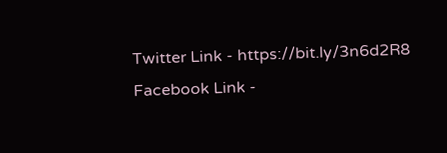Twitter Link - https://bit.ly/3n6d2R8
Facebook Link -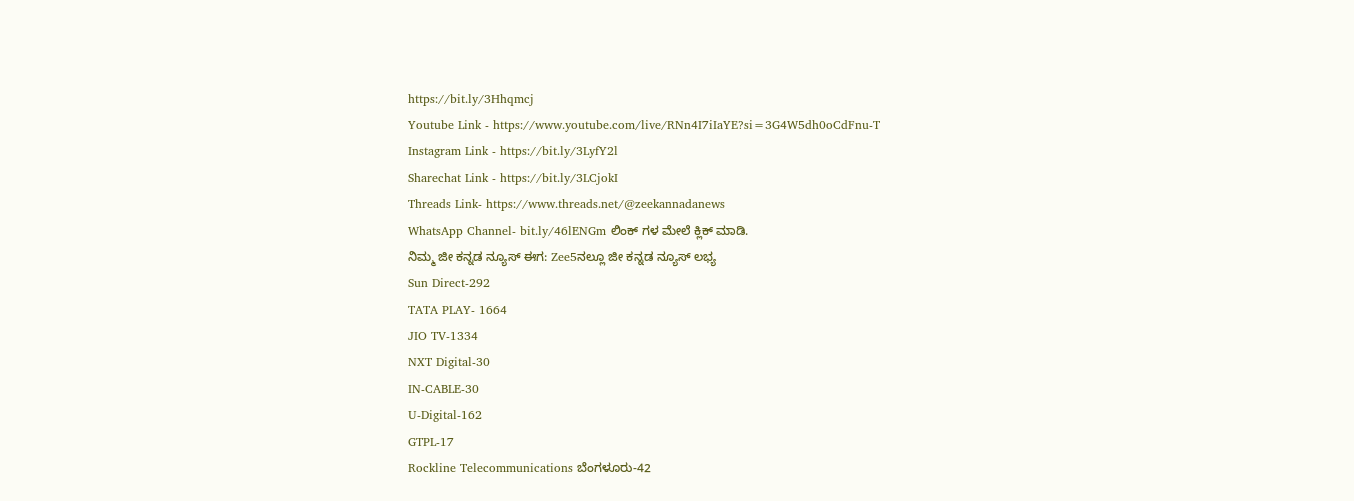https://bit.ly/3Hhqmcj
Youtube Link - https://www.youtube.com/live/RNn4I7iIaYE?si=3G4W5dh0oCdFnu-T
Instagram Link - https://bit.ly/3LyfY2l
Sharechat Link - https://bit.ly/3LCjokI
Threads Link- https://www.threads.net/@zeekannadanews
WhatsApp Channel- bit.ly/46lENGm ಲಿಂಕ್ ಗಳ ಮೇಲೆ ಕ್ಲಿಕ್ ಮಾಡಿ.
ನಿಮ್ಮ ಜೀ ಕನ್ನಡ ನ್ಯೂಸ್ ಈಗ: Zee5ನಲ್ಲೂ ಜೀ ಕನ್ನಡ ನ್ಯೂಸ್ ಲಭ್ಯ
Sun Direct-292
TATA PLAY- 1664
JIO TV-1334
NXT Digital-30
IN-CABLE-30
U-Digital-162
GTPL-17
Rockline Telecommunications ಬೆಂಗಳೂರು-42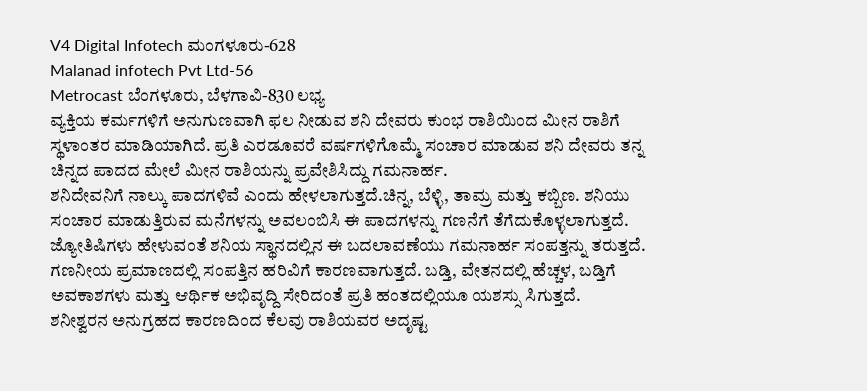V4 Digital Infotech ಮಂಗಳೂರು-628
Malanad infotech Pvt Ltd-56
Metrocast ಬೆಂಗಳೂರು, ಬೆಳಗಾವಿ-830 ಲಭ್ಯ
ವ್ಯಕ್ತಿಯ ಕರ್ಮಗಳಿಗೆ ಅನುಗುಣವಾಗಿ ಫಲ ನೀಡುವ ಶನಿ ದೇವರು ಕುಂಭ ರಾಶಿಯಿಂದ ಮೀನ ರಾಶಿಗೆ ಸ್ಥಳಾಂತರ ಮಾಡಿಯಾಗಿದೆ. ಪ್ರತಿ ಎರಡೂವರೆ ವರ್ಷಗಳಿಗೊಮ್ಮೆ ಸಂಚಾರ ಮಾಡುವ ಶನಿ ದೇವರು ತನ್ನ ಚಿನ್ನದ ಪಾದದ ಮೇಲೆ ಮೀನ ರಾಶಿಯನ್ನು ಪ್ರವೇಶಿಸಿದ್ದು ಗಮನಾರ್ಹ.
ಶನಿದೇವನಿಗೆ ನಾಲ್ಕು ಪಾದಗಳಿವೆ ಎಂದು ಹೇಳಲಾಗುತ್ತದೆ.ಚಿನ್ನ, ಬೆಳ್ಳಿ, ತಾಮ್ರ ಮತ್ತು ಕಬ್ಬಿಣ. ಶನಿಯು ಸಂಚಾರ ಮಾಡುತ್ತಿರುವ ಮನೆಗಳನ್ನು ಅವಲಂಬಿಸಿ ಈ ಪಾದಗಳನ್ನು ಗಣನೆಗೆ ತೆಗೆದುಕೊಳ್ಳಲಾಗುತ್ತದೆ.
ಜ್ಯೋತಿಷಿಗಳು ಹೇಳುವಂತೆ ಶನಿಯ ಸ್ಥಾನದಲ್ಲಿನ ಈ ಬದಲಾವಣೆಯು ಗಮನಾರ್ಹ ಸಂಪತ್ತನ್ನು ತರುತ್ತದೆ. ಗಣನೀಯ ಪ್ರಮಾಣದಲ್ಲಿ ಸಂಪತ್ತಿನ ಹರಿವಿಗೆ ಕಾರಣವಾಗುತ್ತದೆ. ಬಡ್ತಿ, ವೇತನದಲ್ಲಿ ಹೆಚ್ಚಳ, ಬಡ್ತಿಗೆ ಅವಕಾಶಗಳು ಮತ್ತು ಆರ್ಥಿಕ ಅಭಿವೃದ್ದಿ ಸೇರಿದಂತೆ ಪ್ರತಿ ಹಂತದಲ್ಲಿಯೂ ಯಶಸ್ಸು ಸಿಗುತ್ತದೆ.
ಶನೀಶ್ವರನ ಅನುಗ್ರಹದ ಕಾರಣದಿಂದ ಕೆಲವು ರಾಶಿಯವರ ಅದೃಷ್ಟ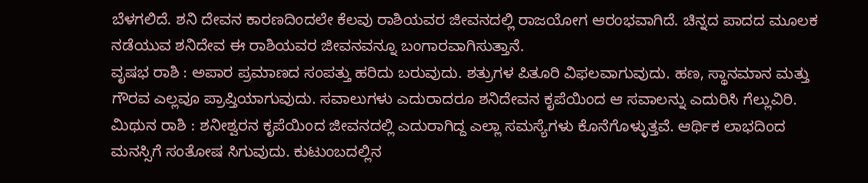ಬೆಳಗಲಿದೆ. ಶನಿ ದೇವನ ಕಾರಣದಿಂದಲೇ ಕೆಲವು ರಾಶಿಯವರ ಜೀವನದಲ್ಲಿ ರಾಜಯೋಗ ಆರಂಭವಾಗಿದೆ. ಚಿನ್ನದ ಪಾದದ ಮೂಲಕ ನಡೆಯುವ ಶನಿದೇವ ಈ ರಾಶಿಯವರ ಜೀವನವನ್ನೂ ಬಂಗಾರವಾಗಿಸುತ್ತಾನೆ.
ವೃಷಭ ರಾಶಿ : ಅಪಾರ ಪ್ರಮಾಣದ ಸಂಪತ್ತು ಹರಿದು ಬರುವುದು. ಶತ್ರುಗಳ ಪಿತೂರಿ ವಿಫಲವಾಗುವುದು. ಹಣ, ಸ್ಥಾನಮಾನ ಮತ್ತು ಗೌರವ ಎಲ್ಲವೂ ಪ್ರಾಪ್ತಿಯಾಗುವುದು. ಸವಾಲುಗಳು ಎದುರಾದರೂ ಶನಿದೇವನ ಕೃಪೆಯಿಂದ ಆ ಸವಾಲನ್ನು ಎದುರಿಸಿ ಗೆಲ್ಲುವಿರಿ.
ಮಿಥುನ ರಾಶಿ : ಶನೀಶ್ವರನ ಕೃಪೆಯಿಂದ ಜೀವನದಲ್ಲಿ ಎದುರಾಗಿದ್ದ ಎಲ್ಲಾ ಸಮಸ್ಯೆಗಳು ಕೊನೆಗೊಳ್ಳುತ್ತವೆ. ಆರ್ಥಿಕ ಲಾಭದಿಂದ ಮನಸ್ಸಿಗೆ ಸಂತೋಷ ಸಿಗುವುದು. ಕುಟುಂಬದಲ್ಲಿನ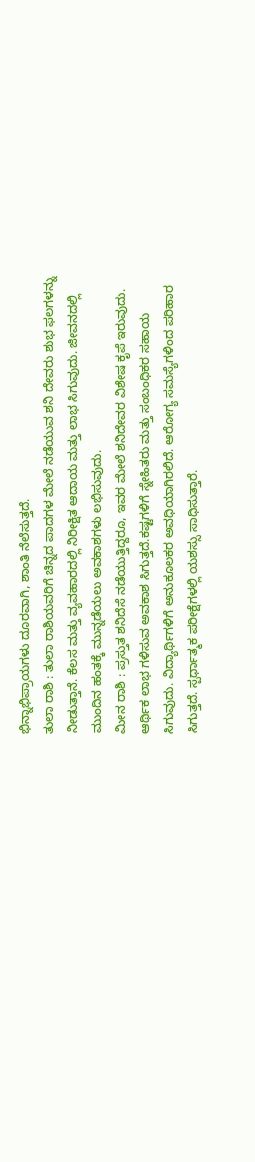ಭಿನ್ನಾಭಿಪ್ರಾಯಗಳು ದೂರವಾಗಿ, ಶಾಂತಿ ನೆಲೆಸುತ್ತದೆ.
ತುಲಾ ರಾಶಿ : ತುಲಾ ರಾಶಿಯವರಿಗೆ ಚಿನ್ನದ ಪಾದಗಳ ಮೇಲೆ ನಡೆಯುವ ಶನಿ ದೇವರು ಶುಭ ಫಲಗಳನ್ನು ನೀಡುತ್ತಾನೆ. ಕೆಲಸ ಮತ್ತು ವ್ಯವಹಾರದಲ್ಲಿ ನಿರೀಕ್ಷಿತ ಆದಾಯ ಮತ್ತು ಲಾಭ ಸಿಗುವುದು. ಜೀವನದಲ್ಲಿ ಮುಂದಿನ ಹಂತಕ್ಕೆ ಮುನ್ನಡೆಯಲು ಅವಕಾಶಗಳು ಲಭಿಸುವುದು.
ಮೀನ ರಾಶಿ : ಪ್ರಸ್ತುತ ಶನಿದೆಸೆ ನಡೆಯುತ್ತಿದ್ದರೂ, ಇವರ ಮೇಲೆ ಶನಿದೇವರ ವಿಶೇಷ ಕೃಪೆ ಇರುವುದು. ಆರ್ಥಿಕ ಲಾಭ ಗಳಿಸುವ ಅವಕಾಶ ಸಿಗುತ್ತದೆ.ಕಷ್ಟಗಳಿಗೆ ಸ್ನೇಹಿತರು ಮತ್ತು ಸಂಬಂಧಿಕರ ಸಹಾಯ ಸಿಗುವುದು. ವಿದ್ಯಾರ್ಥಿಗಳಿಗೆ ಅನುಕೂಲಕರ ಅವಧಿಯಾಗಿರಲಿದೆ. ಆರೋಗ್ಯ ಸಮಸ್ಯೆಗಳಿಂದ ಪರಿಹಾರ ಸಿಗುತ್ತದೆ. ಸ್ಪರ್ಧಾತ್ಮಕ ಪರೀಕ್ಷೆಗಳಲ್ಲಿ ಯಶಸ್ಸು ಸಾಧಿಸುತ್ತಾರೆ.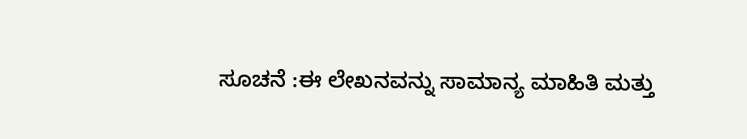ಸೂಚನೆ :ಈ ಲೇಖನವನ್ನು ಸಾಮಾನ್ಯ ಮಾಹಿತಿ ಮತ್ತು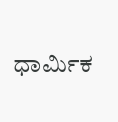ಧಾರ್ಮಿಕ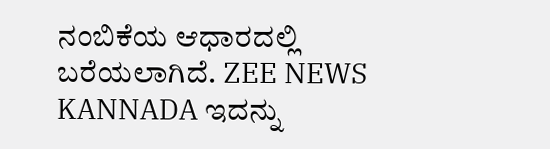ನಂಬಿಕೆಯ ಆಧಾರದಲ್ಲಿ ಬರೆಯಲಾಗಿದೆ. ZEE NEWS KANNADA ಇದನ್ನು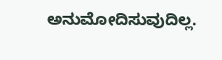ಅನುಮೋದಿಸುವುದಿಲ್ಲ.